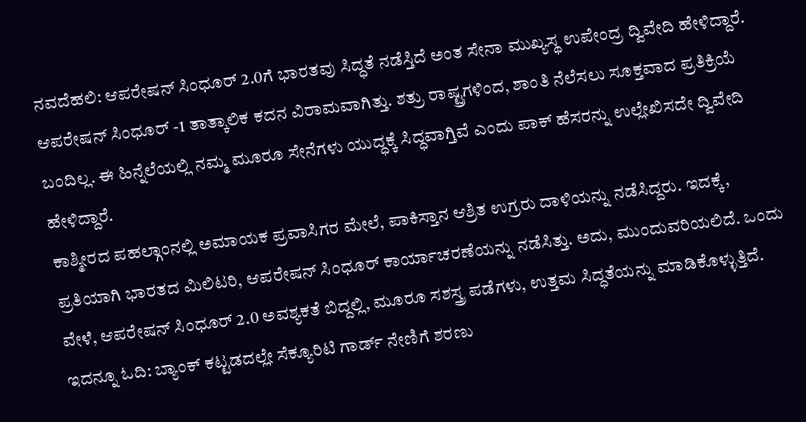ನವದೆಹಲಿ: ಆಪರೇಷನ್ ಸಿಂಧೂರ್ 2.0ಗೆ ಭಾರತವು ಸಿದ್ಧತೆ ನಡೆಸ್ತಿದೆ ಅಂತ ಸೇನಾ ಮುಖ್ಯಸ್ಥ ಉಪೇಂದ್ರ ದ್ವಿವೇದಿ ಹೇಳಿದ್ದಾರೆ.
ಆಪರೇಷನ್ ಸಿಂಧೂರ್ -1 ತಾತ್ಕಾಲಿಕ ಕದನ ವಿರಾಮವಾಗಿತ್ತು. ಶತ್ರು ರಾಷ್ಟ್ರಗಳಿಂದ, ಶಾಂತಿ ನೆಲೆಸಲು ಸೂಕ್ತವಾದ ಪ್ರತಿಕ್ರಿಯೆ ಬಂದಿಲ್ಲ. ಈ ಹಿನ್ನೆಲೆಯಲ್ಲಿ ನಮ್ಮ ಮೂರೂ ಸೇನೆಗಳು ಯುದ್ಧಕ್ಕೆ ಸಿದ್ಧವಾಗ್ತಿವೆ ಎಂದು ಪಾಕ್ ಹೆಸರನ್ನು ಉಲ್ಲೇಖಿಸದೇ ದ್ವಿವೇದಿ ಹೇಳಿದ್ದಾರೆ.
ಕಾಶ್ಮೀರದ ಪಹಲ್ಗಾಂನಲ್ಲಿ ಅಮಾಯಕ ಪ್ರವಾಸಿಗರ ಮೇಲೆ, ಪಾಕಿಸ್ತಾನ ಆಶ್ರಿತ ಉಗ್ರರು ದಾಳಿಯನ್ನು ನಡೆಸಿದ್ದರು. ಇದಕ್ಕೆ, ಪ್ರತಿಯಾಗಿ ಭಾರತದ ಮಿಲಿಟರಿ, ಆಪರೇಷನ್ ಸಿಂಧೂರ್ ಕಾರ್ಯಾಚರಣೆಯನ್ನು ನಡೆಸಿತ್ತು. ಅದು, ಮುಂದುವರಿಯಲಿದೆ. ಒಂದು ವೇಳೆ, ಆಪರೇಷನ್ ಸಿಂಧೂರ್ 2.0 ಅವಶ್ಯಕತೆ ಬಿದ್ದಲ್ಲಿ, ಮೂರೂ ಸಶಸ್ತ್ರ ಪಡೆಗಳು, ಉತ್ತಮ ಸಿದ್ಧತೆಯನ್ನು ಮಾಡಿಕೊಳ್ಳುತ್ತಿದೆ. ಇದನ್ನೂ ಓದಿ: ಬ್ಯಾಂಕ್ ಕಟ್ಟಡದಲ್ಲೇ ಸೆಕ್ಯೂರಿಟಿ ಗಾರ್ಡ್ ನೇಣಿಗೆ ಶರಣು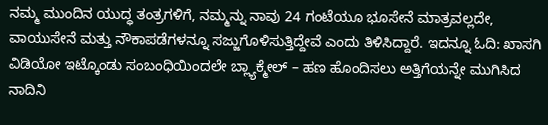ನಮ್ಮ ಮುಂದಿನ ಯುದ್ಧ ತಂತ್ರಗಳಿಗೆ, ನಮ್ಮನ್ನು ನಾವು 24 ಗಂಟೆಯೂ ಭೂಸೇನೆ ಮಾತ್ರವಲ್ಲದೇ, ವಾಯುಸೇನೆ ಮತ್ತು ನೌಕಾಪಡೆಗಳನ್ನೂ ಸಜ್ಜುಗೊಳಿಸುತ್ತಿದ್ದೇವೆ ಎಂದು ತಿಳಿಸಿದ್ದಾರೆ. ಇದನ್ನೂ ಓದಿ: ಖಾಸಗಿ ವಿಡಿಯೋ ಇಟ್ಕೊಂಡು ಸಂಬಂಧಿಯಿಂದಲೇ ಬ್ಲ್ಯಾಕ್ಮೇಲ್ – ಹಣ ಹೊಂದಿಸಲು ಅತ್ತಿಗೆಯನ್ನೇ ಮುಗಿಸಿದ ನಾದಿನಿ